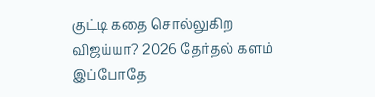குட்டி கதை சொல்லுகிற விஜய்யா? 2026 தேர்தல் களம் இப்போதே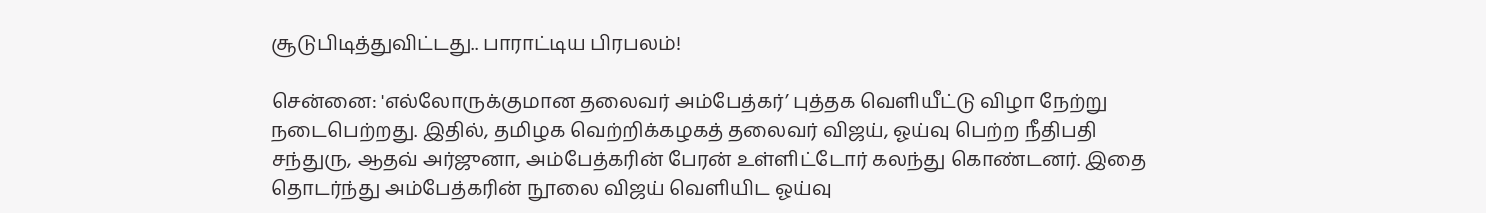சூடுபிடித்துவிட்டது.. பாராட்டிய பிரபலம்!

சென்னை: 'எல்லோருக்குமான தலைவர் அம்பேத்கர்’ புத்தக வெளியீட்டு விழா நேற்று நடைபெற்றது. இதில், தமிழக வெற்றிக்கழகத் தலைவர் விஜய், ஓய்வு பெற்ற நீதிபதி சந்துரு, ஆதவ் அர்ஜுனா, அம்பேத்கரின் பேரன் உள்ளிட்டோர் கலந்து கொண்டனர். இதை தொடர்ந்து அம்பேத்கரின் நூலை விஜய் வெளியிட ஓய்வு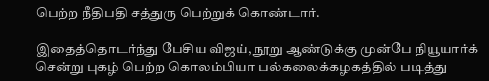பெற்ற நீதிபதி சத்துரு பெற்றுக் கொண்டார்.

இதைத்தொடர்ந்து பேசிய விஜய், நூறு ஆண்டுக்கு முன்பே நியூயார்க் சென்று புகழ் பெற்ற கொலம்பியா பல்கலைக்கழகத்தில் படித்து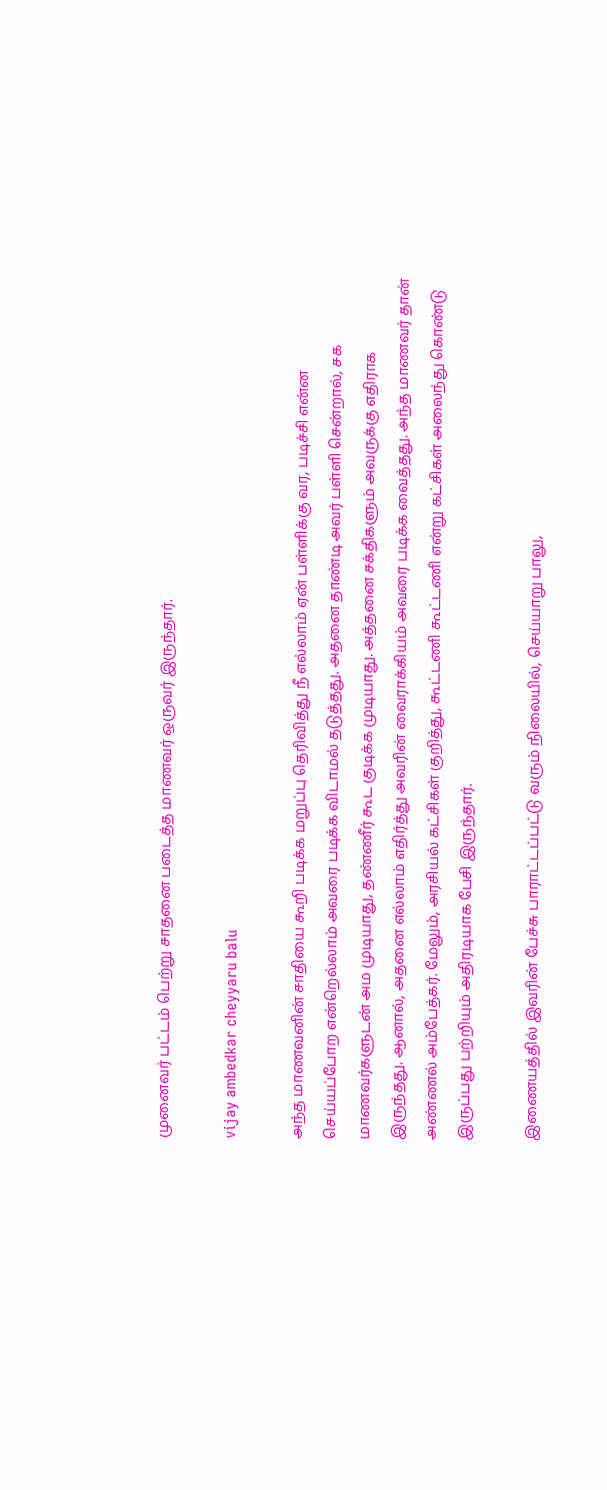முனைவர் பட்டம் பெற்று சாதனை படைத்த மாணவர் ஒருவர் இருந்தார்.

vijay ambedkar cheyyaru balu

அந்த மாணவனின் சாதியை கூறி படிக்க மறுப்பு தெரிவித்து நீ எல்லாம் ஏன் பள்ளிக்கு வர, படிச்சி என்ன செய்யப்போற என்றெல்லாம் அவரை படிக்க விடாமல் தடுத்தது. அதனை தாண்டி அவர் பள்ளி சென்றால், சக மாணவர்களுடன் அம முடியாது, தண்ணீர் கூட குடிக்க முடியாது. அத்தனை சக்திகளும் அவருக்கு எதிராக இருந்தது. ஆனால், அதனை எல்லாம் எதிர்த்து அவரின் வைராக்கியம் அவரை படிக்க வைத்தது. அந்த மாணவர் தான் அண்ணல் அம்பேத்கர். மேலும், அரசியல் கட்சிகள் குறித்து, கூட்டணி கூட்டணி என்று கட்சிகள் அலைந்து கொண்டு இருப்பது பற்றியும் அதிரடியாக பேசி இருந்தார்.

இணையத்தில் இவரின் பேச்சு பாராட்டப்பட்டு வரும் நிலையில், செய்யாறு பாலு,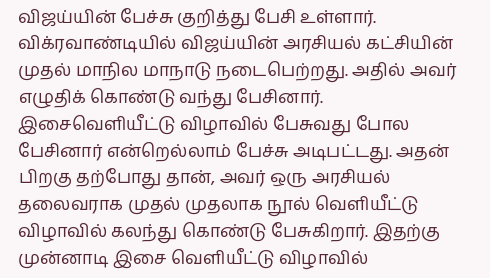விஜய்யின் பேச்சு குறித்து பேசி உள்ளார். விக்ரவாண்டியில் விஜய்யின் அரசியல் கட்சியின் முதல் மாநில மாநாடு நடைபெற்றது. அதில் அவர் எழுதிக் கொண்டு வந்து பேசினார். இசைவெளியீட்டு விழாவில் பேசுவது போல பேசினார் என்றெல்லாம் பேச்சு அடிபட்டது. அதன் பிறகு தற்போது தான், அவர் ஒரு அரசியல் தலைவராக முதல் முதலாக நூல் வெளியீட்டு விழாவில் கலந்து கொண்டு பேசுகிறார். இதற்கு முன்னாடி இசை வெளியீட்டு விழாவில்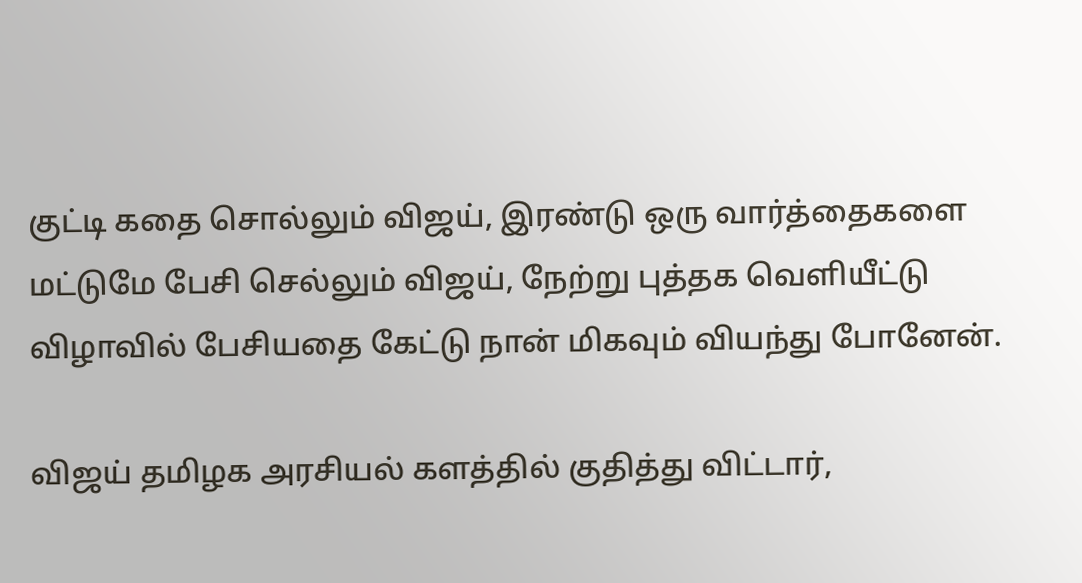குட்டி கதை சொல்லும் விஜய், இரண்டு ஒரு வார்த்தைகளை மட்டுமே பேசி செல்லும் விஜய், நேற்று புத்தக வெளியீட்டு விழாவில் பேசியதை கேட்டு நான் மிகவும் வியந்து போனேன்.

விஜய் தமிழக அரசியல் களத்தில் குதித்து விட்டார்,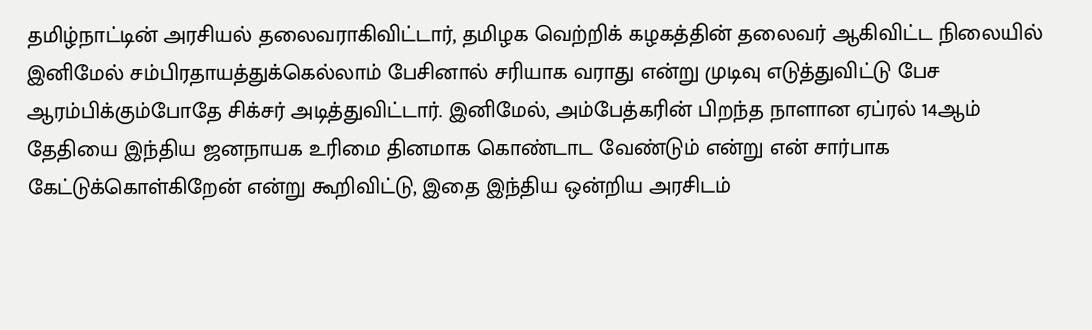தமிழ்நாட்டின் அரசியல் தலைவராகிவிட்டார், தமிழக வெற்றிக் கழகத்தின் தலைவர் ஆகிவிட்ட நிலையில் இனிமேல் சம்பிரதாயத்துக்கெல்லாம் பேசினால் சரியாக வராது என்று முடிவு எடுத்துவிட்டு பேச ஆரம்பிக்கும்போதே சிக்சர் அடித்துவிட்டார். இனிமேல், அம்பேத்கரின் பிறந்த நாளான ஏப்ரல் 14ஆம் தேதியை இந்திய ஜனநாயக உரிமை தினமாக கொண்டாட வேண்டும் என்று என் சார்பாக கேட்டுக்கொள்கிறேன் என்று கூறிவிட்டு, இதை இந்திய ஒன்றிய அரசிடம்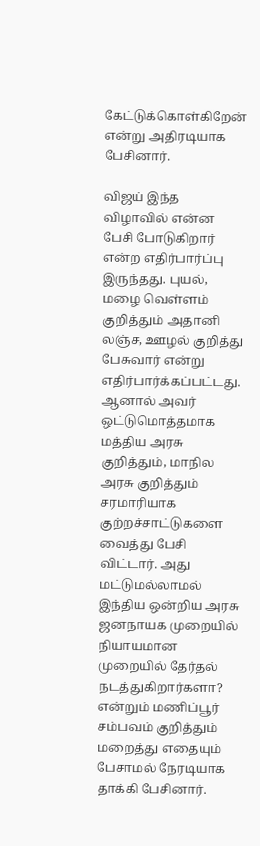கேட்டுக்கொள்கிறேன் என்று அதிரடியாக பேசினார்.

விஜய் இந்த விழாவில் என்ன பேசி போடுகிறார் என்ற எதிர்பார்ப்பு இருந்தது. புயல், மழை வெள்ளம் குறித்தும் அதானி லஞ்ச, ஊழல் குறித்து பேசுவார் என்று எதிர்பார்க்கப்பட்டது. ஆனால் அவர் ஒட்டுமொத்தமாக மத்திய அரசு குறித்தும், மாநில அரசு குறித்தும் சரமாரியாக குற்றச்சாட்டுகளை வைத்து பேசி விட்டார். அது மட்டுமல்லாமல் இந்திய ஒன்றிய அரசு ஜனநாயக முறையில் நியாயமான முறையில் தேர்தல் நடத்துகிறார்களா? என்றும் மணிப்பூர் சம்பவம் குறித்தும் மறைத்து எதையும் பேசாமல் நேரடியாக தாக்கி பேசினார்.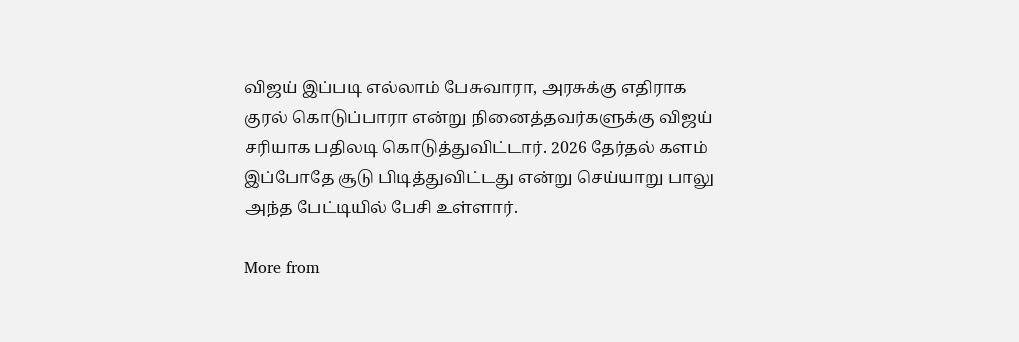விஜய் இப்படி எல்லாம் பேசுவாரா, அரசுக்கு எதிராக குரல் கொடுப்பாரா என்று நினைத்தவர்களுக்கு விஜய் சரியாக பதிலடி கொடுத்துவிட்டார். 2026 தேர்தல் களம் இப்போதே சூடு பிடித்துவிட்டது என்று செய்யாறு பாலு அந்த பேட்டியில் பேசி உள்ளார்.

More from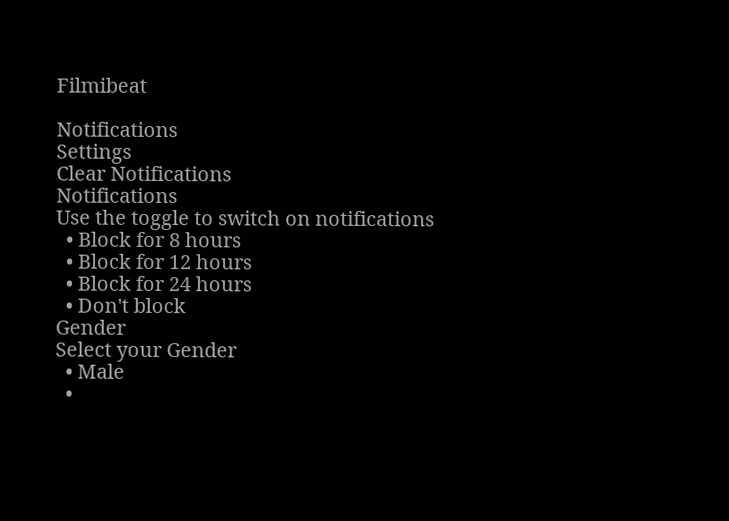Filmibeat

Notifications
Settings
Clear Notifications
Notifications
Use the toggle to switch on notifications
  • Block for 8 hours
  • Block for 12 hours
  • Block for 24 hours
  • Don't block
Gender
Select your Gender
  • Male
  •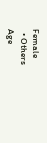Female
  • Others
Age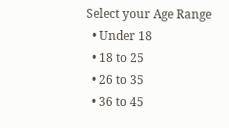Select your Age Range
  • Under 18
  • 18 to 25
  • 26 to 35
  • 36 to 45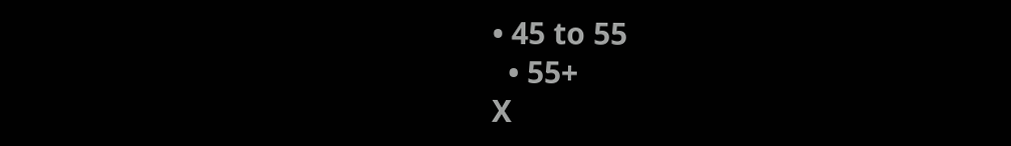• 45 to 55
  • 55+
X